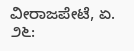ವೀರಾಜಪೇಟೆ, ಏ. ೨೬: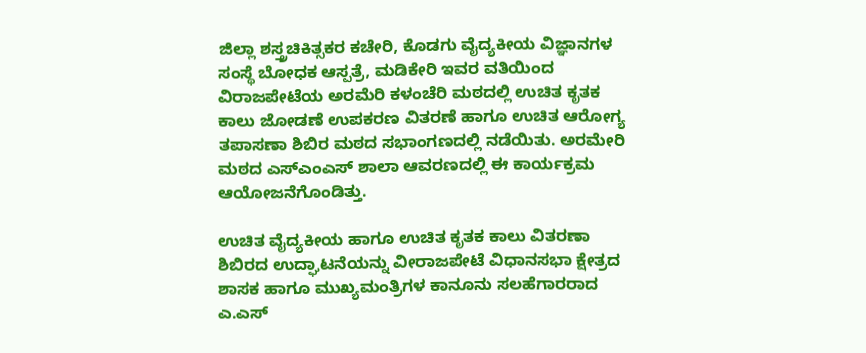ಜಿಲ್ಲಾ ಶಸ್ತ್ರಚಿಕಿತ್ಸಕರ ಕಚೇರಿ, ಕೊಡಗು ವೈದ್ಯಕೀಯ ವಿಜ್ಞಾನಗಳ ಸಂಸ್ಥೆ ಬೋಧಕ ಆಸ್ಪತ್ರೆ, ಮಡಿಕೇರಿ ಇವರ ವತಿಯಿಂದ ವಿರಾಜಪೇಟೆಯ ಅರಮೆರಿ ಕಳಂಚೆರಿ ಮಠದಲ್ಲಿ ಉಚಿತ ಕೃತಕ ಕಾಲು ಜೋಡಣೆ ಉಪಕರಣ ವಿತರಣೆ ಹಾಗೂ ಉಚಿತ ಆರೋಗ್ಯ ತಪಾಸಣಾ ಶಿಬಿರ ಮಠದ ಸಭಾಂಗಣದಲ್ಲಿ ನಡೆಯಿತು. ಅರಮೇರಿ ಮಠದ ಎಸ್‌ಎಂಎಸ್ ಶಾಲಾ ಆವರಣದಲ್ಲಿ ಈ ಕಾರ್ಯಕ್ರಮ ಆಯೋಜನೆಗೊಂಡಿತ್ತು.

ಉಚಿತ ವೈದ್ಯಕೀಯ ಹಾಗೂ ಉಚಿತ ಕೃತಕ ಕಾಲು ವಿತರಣಾ ಶಿಬಿರದ ಉದ್ಘಾಟನೆಯನ್ನು ವೀರಾಜಪೇಟೆ ವಿಧಾನಸಭಾ ಕ್ಷೇತ್ರದ ಶಾಸಕ ಹಾಗೂ ಮುಖ್ಯಮಂತ್ರಿಗಳ ಕಾನೂನು ಸಲಹೆಗಾರರಾದ ಎ.ಎಸ್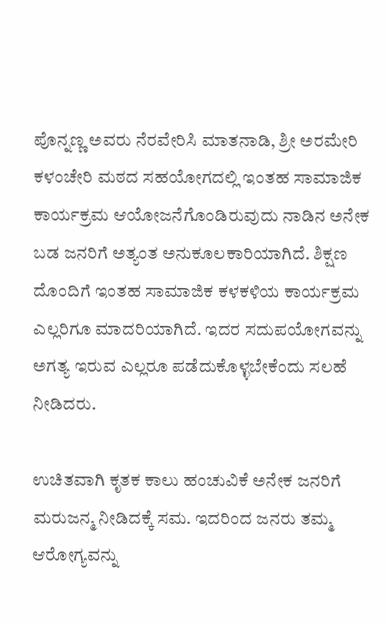ಪೊನ್ನಣ್ಣ ಅವರು ನೆರವೇರಿಸಿ ಮಾತನಾಡಿ, ಶ್ರೀ ಅರಮೇರಿ ಕಳಂಚೇರಿ ಮಠದ ಸಹಯೋಗದಲ್ಲಿ ಇಂತಹ ಸಾಮಾಜಿಕ ಕಾರ್ಯಕ್ರಮ ಆಯೋಜನೆಗೊಂಡಿರುವುದು ನಾಡಿನ ಅನೇಕ ಬಡ ಜನರಿಗೆ ಅತ್ಯಂತ ಅನುಕೂಲಕಾರಿಯಾಗಿದೆ. ಶಿಕ್ಷಣ ದೊಂದಿಗೆ ಇಂತಹ ಸಾಮಾಜಿಕ ಕಳಕಳಿಯ ಕಾರ್ಯಕ್ರಮ ಎಲ್ಲರಿಗೂ ಮಾದರಿಯಾಗಿದೆ. ಇದರ ಸದುಪಯೋಗವನ್ನು ಅಗತ್ಯ ಇರುವ ಎಲ್ಲರೂ ಪಡೆದುಕೊಳ್ಳಬೇಕೆಂದು ಸಲಹೆ ನೀಡಿದರು.

ಉಚಿತವಾಗಿ ಕೃತಕ ಕಾಲು ಹಂಚುವಿಕೆ ಅನೇಕ ಜನರಿಗೆ ಮರುಜನ್ಮ ನೀಡಿದಕ್ಕೆ ಸಮ. ಇದರಿಂದ ಜನರು ತಮ್ಮ ಆರೋಗ್ಯವನ್ನು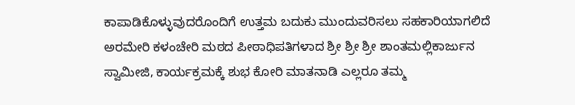ಕಾಪಾಡಿಕೊಳ್ಳುವುದರೊಂದಿಗೆ ಉತ್ತಮ ಬದುಕು ಮುಂದುವರಿಸಲು ಸಹಕಾರಿಯಾಗಲಿದೆ ಅರಮೇರಿ ಕಳಂಚೇರಿ ಮಠದ ಪೀಠಾಧಿಪತಿಗಳಾದ ಶ್ರೀ ಶ್ರೀ ಶ್ರೀ ಶಾಂತಮಲ್ಲಿಕಾರ್ಜುನ ಸ್ವಾಮೀಜಿ, ಕಾರ್ಯಕ್ರಮಕ್ಕೆ ಶುಭ ಕೋರಿ ಮಾತನಾಡಿ ಎಲ್ಲರೂ ತಮ್ಮ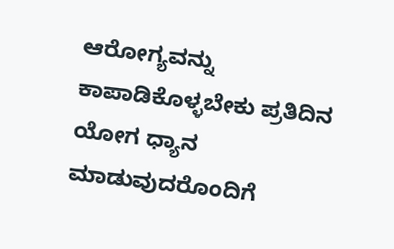ಆರೋಗ್ಯವನ್ನು ಕಾಪಾಡಿಕೊಳ್ಳಬೇಕು ಪ್ರತಿದಿನ ಯೋಗ ಧ್ಯಾನ ಮಾಡುವುದರೊಂದಿಗೆ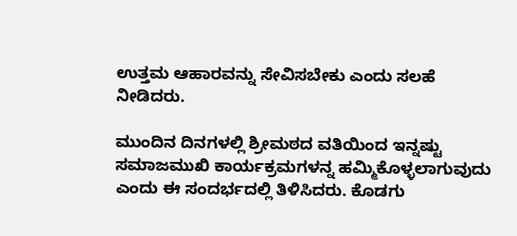ಉತ್ತಮ ಆಹಾರವನ್ನು ಸೇವಿಸಬೇಕು ಎಂದು ಸಲಹೆ ನೀಡಿದರು.

ಮುಂದಿನ ದಿನಗಳಲ್ಲಿ ಶ್ರೀಮಠದ ವತಿಯಿಂದ ಇನ್ನಷ್ಟು ಸಮಾಜಮುಖಿ ಕಾರ್ಯಕ್ರಮಗಳನ್ನ ಹಮ್ಮಿಕೊಳ್ಳಲಾಗುವುದು ಎಂದು ಈ ಸಂದರ್ಭದಲ್ಲಿ ತಿಳಿಸಿದರು. ಕೊಡಗು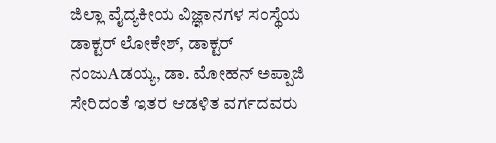ಜಿಲ್ಲಾ ವೈದ್ಯಕೀಯ ವಿಜ್ಞಾನಗಳ ಸಂಸ್ಥೆಯ ಡಾಕ್ಟರ್ ಲೋಕೇಶ್, ಡಾಕ್ಟರ್ ನಂಜುAಡಯ್ಯ, ಡಾ. ಮೋಹನ್ ಅಪ್ಪಾಜಿ ಸೇರಿದಂತೆ ಇತರ ಆಡಳಿತ ವರ್ಗದವರು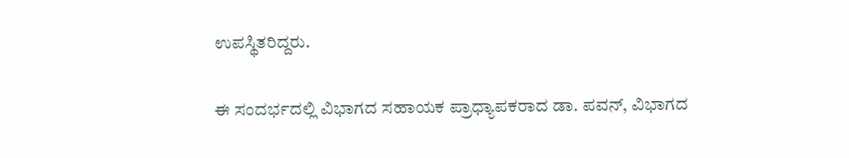ಉಪಸ್ಥಿತರಿದ್ದರು.

ಈ ಸಂದರ್ಭದಲ್ಲಿ ವಿಭಾಗದ ಸಹಾಯಕ ಪ್ರಾಧ್ಯಾಪಕರಾದ ಡಾ. ಪವನ್, ವಿಭಾಗದ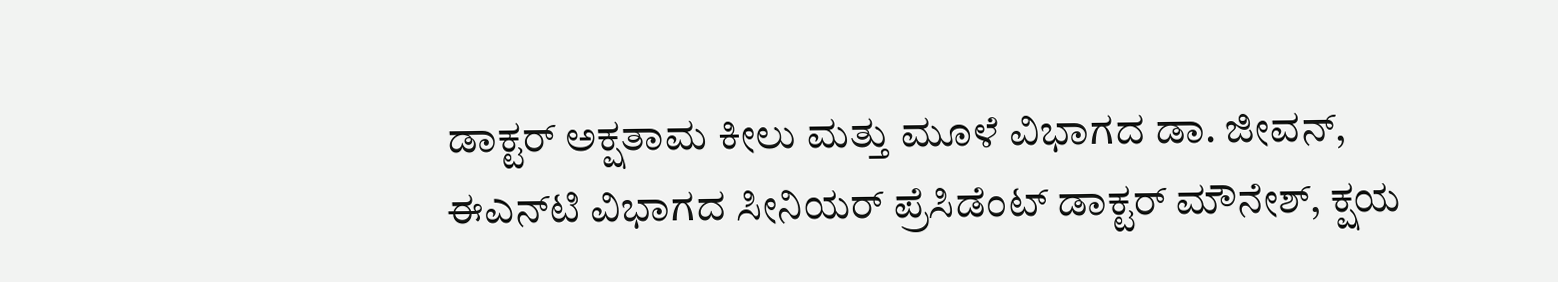ಡಾಕ್ಟರ್ ಅಕ್ಷತಾಮ ಕೀಲು ಮತ್ತು ಮೂಳೆ ವಿಭಾಗದ ಡಾ. ಜೀವನ್, ಈಎನ್‌ಟಿ ವಿಭಾಗದ ಸೀನಿಯರ್ ಪ್ರೆಸಿಡೆಂಟ್ ಡಾಕ್ಟರ್ ಮೌನೇಶ್, ಕ್ಷಯ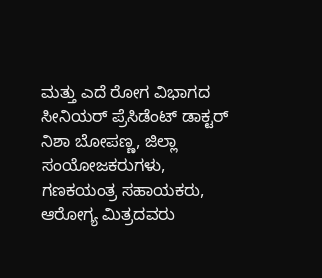ಮತ್ತು ಎದೆ ರೋಗ ವಿಭಾಗದ ಸೀನಿಯರ್ ಪ್ರೆಸಿಡೆಂಟ್ ಡಾಕ್ಟರ್ ನಿಶಾ ಬೋಪಣ್ಣ, ಜಿಲ್ಲಾ ಸಂಯೋಜಕರುಗಳು, ಗಣಕಯಂತ್ರ ಸಹಾಯಕರು, ಆರೋಗ್ಯ ಮಿತ್ರದವರು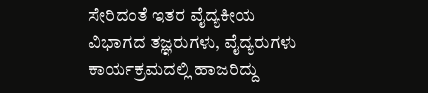ಸೇರಿದಂತೆ ಇತರ ವೈದ್ಯಕೀಯ ವಿಭಾಗದ ತಜ್ಞರುಗಳು, ವೈದ್ಯರುಗಳು ಕಾರ್ಯಕ್ರಮದಲ್ಲಿ ಹಾಜರಿದ್ದು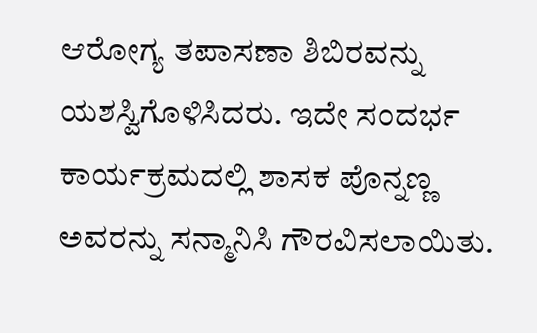ಆರೋಗ್ಯ ತಪಾಸಣಾ ಶಿಬಿರವನ್ನು ಯಶಸ್ವಿಗೊಳಿಸಿದರು. ಇದೇ ಸಂದರ್ಭ ಕಾರ್ಯಕ್ರಮದಲ್ಲಿ ಶಾಸಕ ಪೊನ್ನಣ್ಣ ಅವರನ್ನು ಸನ್ಮಾನಿಸಿ ಗೌರವಿಸಲಾಯಿತು.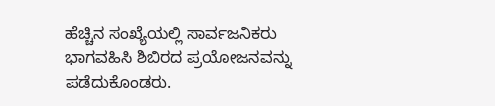ಹೆಚ್ಚಿನ ಸಂಖ್ಯೆಯಲ್ಲಿ ಸಾರ್ವಜನಿಕರು ಭಾಗವಹಿಸಿ ಶಿಬಿರದ ಪ್ರಯೋಜನವನ್ನು ಪಡೆದುಕೊಂಡರು.